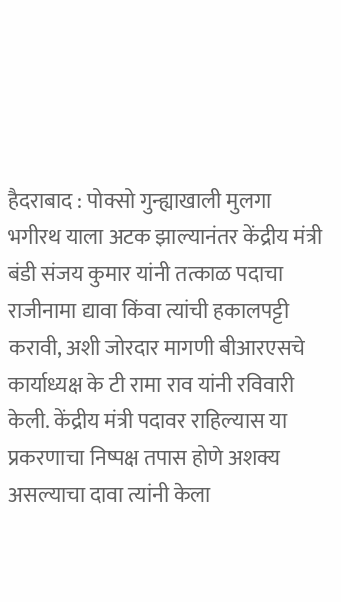हैदराबाद : पोक्सो गुन्ह्याखाली मुलगा भगीरथ याला अटक झाल्यानंतर केंद्रीय मंत्री बंडी संजय कुमार यांनी तत्काळ पदाचा राजीनामा द्यावा किंवा त्यांची हकालपट्टी करावी, अशी जोरदार मागणी बीआरएसचे कार्याध्यक्ष के टी रामा राव यांनी रविवारी केली. केंद्रीय मंत्री पदावर राहिल्यास या प्रकरणाचा निष्पक्ष तपास होणे अशक्य असल्याचा दावा त्यांनी केला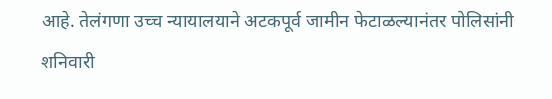आहे. तेलंगणा उच्च न्यायालयाने अटकपूर्व जामीन फेटाळल्यानंतर पोलिसांनी शनिवारी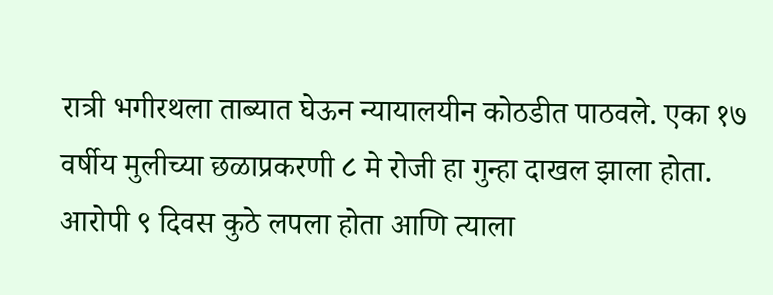रात्री भगीरथला ताब्यात घेऊन न्यायालयीन कोठडीत पाठवले. एका १७ वर्षीय मुलीच्या छळाप्रकरणी ८ मे रोजी हा गुन्हा दाखल झाला होता.
आरोपी ९ दिवस कुठे लपला होता आणि त्याला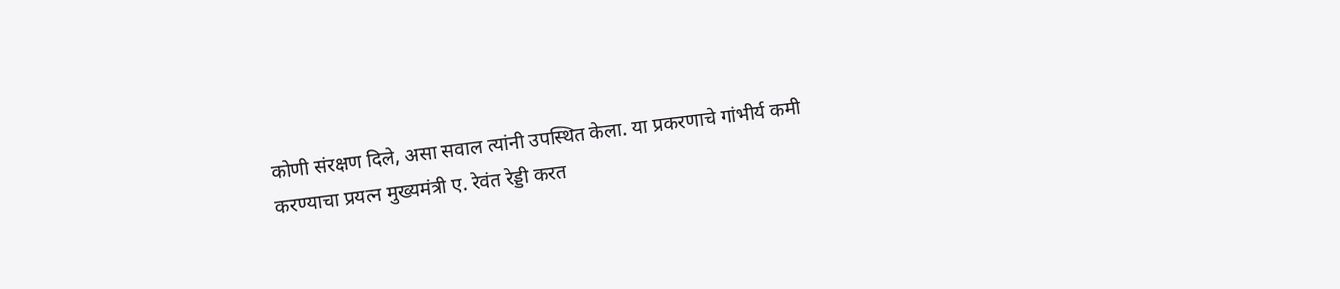कोणी संरक्षण दिले, असा सवाल त्यांनी उपस्थित केला. या प्रकरणाचे गांभीर्य कमी करण्याचा प्रयत्न मुख्यमंत्री ए. रेवंत रेड्डी करत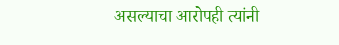असल्याचा आरोपही त्यांनी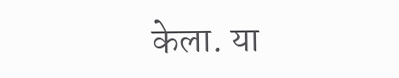केला. या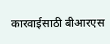कारवाईसाठी बीआरएस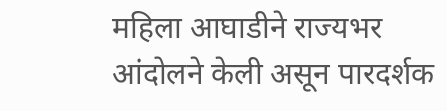महिला आघाडीने राज्यभर आंदोलने केली असून पारदर्शक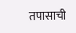तपासाची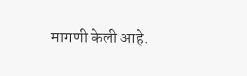मागणी केली आहे.